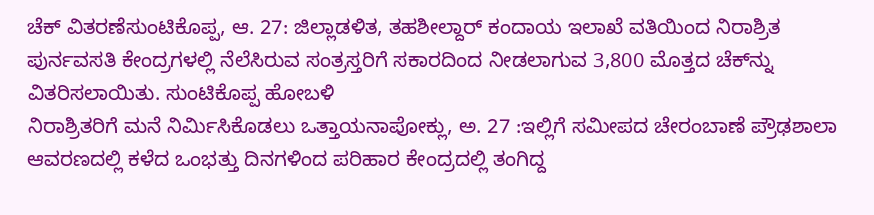ಚೆಕ್ ವಿತರಣೆಸುಂಟಿಕೊಪ್ಪ, ಆ. 27: ಜಿಲ್ಲಾಡಳಿತ, ತಹಶೀಲ್ದಾರ್ ಕಂದಾಯ ಇಲಾಖೆ ವತಿಯಿಂದ ನಿರಾಶ್ರಿತ ಪುರ್ನವಸತಿ ಕೇಂದ್ರಗಳಲ್ಲಿ ನೆಲೆಸಿರುವ ಸಂತ್ರಸ್ತರಿಗೆ ಸಕಾರದಿಂದ ನೀಡಲಾಗುವ 3,800 ಮೊತ್ತದ ಚೆಕ್‍ನ್ನು ವಿತರಿಸಲಾಯಿತು. ಸುಂಟಿಕೊಪ್ಪ ಹೋಬಳಿ
ನಿರಾಶ್ರಿತರಿಗೆ ಮನೆ ನಿರ್ಮಿಸಿಕೊಡಲು ಒತ್ತಾಯನಾಪೋಕ್ಲು, ಅ. 27 :ಇಲ್ಲಿಗೆ ಸಮೀಪದ ಚೇರಂಬಾಣೆ ಪ್ರೌಢಶಾಲಾ ಆವರಣದಲ್ಲಿ ಕಳೆದ ಒಂಭತ್ತು ದಿನಗಳಿಂದ ಪರಿಹಾರ ಕೇಂದ್ರದಲ್ಲಿ ತಂಗಿದ್ದ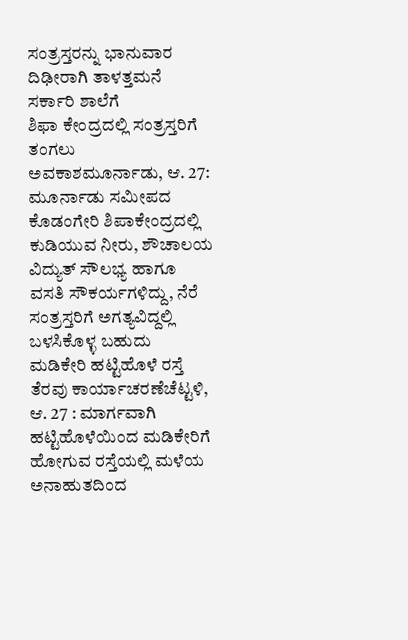ಸಂತ್ರಸ್ತರನ್ನು ಭಾನುವಾರ ದಿಢೀರಾಗಿ ತಾಳತ್ತಮನೆ ಸರ್ಕಾರಿ ಶಾಲೆಗೆ
ಶಿಫಾ ಕೇಂದ್ರದಲ್ಲಿ ಸಂತ್ರಸ್ತರಿಗೆ ತಂಗಲು ಅವಕಾಶಮೂರ್ನಾಡು, ಆ. 27: ಮೂರ್ನಾಡು ಸಮೀಪದ ಕೊಡಂಗೇರಿ ಶಿಪಾಕೇಂದ್ರದಲ್ಲಿ ಕುಡಿಯುವ ನೀರು, ಶೌಚಾಲಯ ವಿದ್ಯುತ್ ಸೌಲಭ್ಯ ಹಾಗೂ ವಸತಿ ಸೌಕರ್ಯಗಳಿದ್ದು, ನೆರೆ ಸಂತ್ರಸ್ತರಿಗೆ ಅಗತ್ಯವಿದ್ದಲ್ಲಿ ಬಳಸಿಕೊಳ್ಳ ಬಹುದು
ಮಡಿಕೇರಿ ಹಟ್ಟಿಹೊಳೆ ರಸ್ತೆ ತೆರವು ಕಾರ್ಯಾಚರಣೆಚೆಟ್ಟಳಿ, ಆ. 27 : ಮಾರ್ಗವಾಗಿ ಹಟ್ಟಿಹೊಳೆಯಿಂದ ಮಡಿಕೇರಿಗೆ ಹೋಗುವ ರಸ್ತೆಯಲ್ಲಿ ಮಳೆಯ ಅನಾಹುತದಿಂದ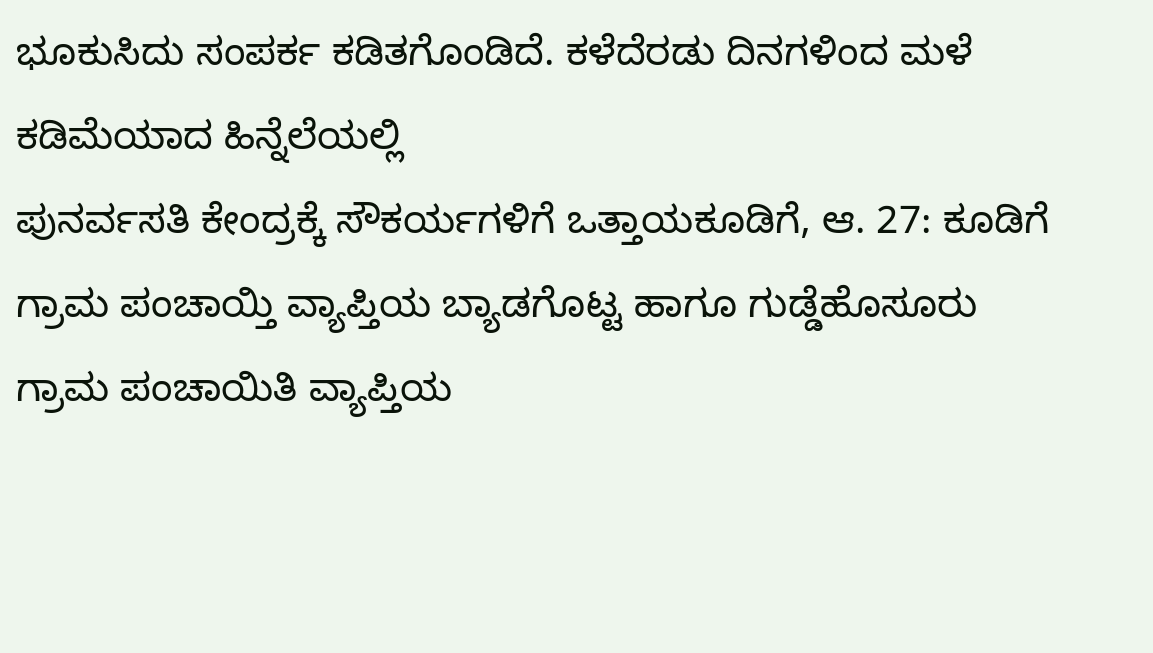ಭೂಕುಸಿದು ಸಂಪರ್ಕ ಕಡಿತಗೊಂಡಿದೆ. ಕಳೆದೆರಡು ದಿನಗಳಿಂದ ಮಳೆ ಕಡಿಮೆಯಾದ ಹಿನ್ನೆಲೆಯಲ್ಲಿ
ಪುನರ್ವಸತಿ ಕೇಂದ್ರಕ್ಕೆ ಸೌಕರ್ಯಗಳಿಗೆ ಒತ್ತಾಯಕೂಡಿಗೆ, ಆ. 27: ಕೂಡಿಗೆ ಗ್ರಾಮ ಪಂಚಾಯ್ತಿ ವ್ಯಾಪ್ತಿಯ ಬ್ಯಾಡಗೊಟ್ಟ ಹಾಗೂ ಗುಡ್ಡೆಹೊಸೂರು ಗ್ರಾಮ ಪಂಚಾಯಿತಿ ವ್ಯಾಪ್ತಿಯ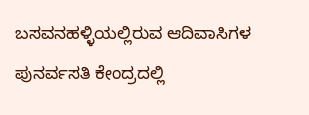ಬಸವನಹಳ್ಳಿಯಲ್ಲಿರುವ ಆದಿವಾಸಿಗಳ ಪುನರ್ವಸತಿ ಕೇಂದ್ರದಲ್ಲಿ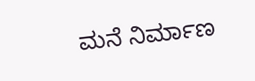ಮನೆ ನಿರ್ಮಾಣ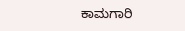ಕಾಮಗಾರಿ